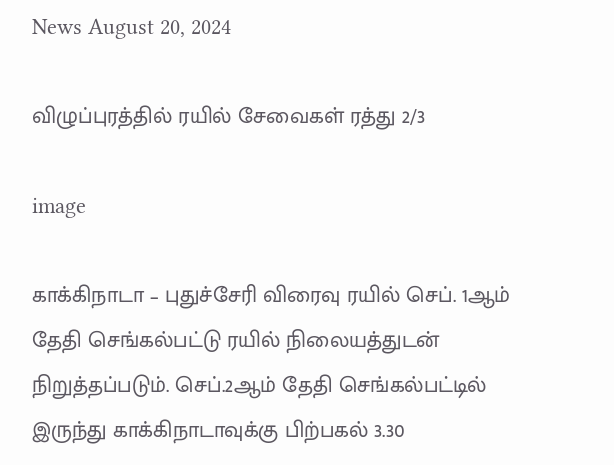News August 20, 2024

விழுப்புரத்தில் ரயில் சேவைகள் ரத்து 2/3

image

காக்கிநாடா – புதுச்சேரி விரைவு ரயில் செப். 1ஆம் தேதி செங்கல்பட்டு ரயில் நிலையத்துடன் நிறுத்தப்படும். செப்.2ஆம் தேதி செங்கல்பட்டில் இருந்து காக்கிநாடாவுக்கு பிற்பகல் 3.30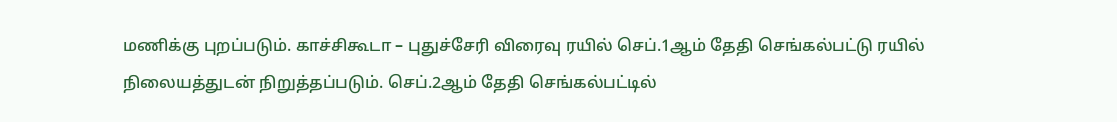மணிக்கு புறப்படும். காச்சிகூடா – புதுச்சேரி விரைவு ரயில் செப்.1ஆம் தேதி செங்கல்பட்டு ரயில் நிலையத்துடன் நிறுத்தப்படும். செப்.2ஆம் தேதி செங்கல்பட்டில்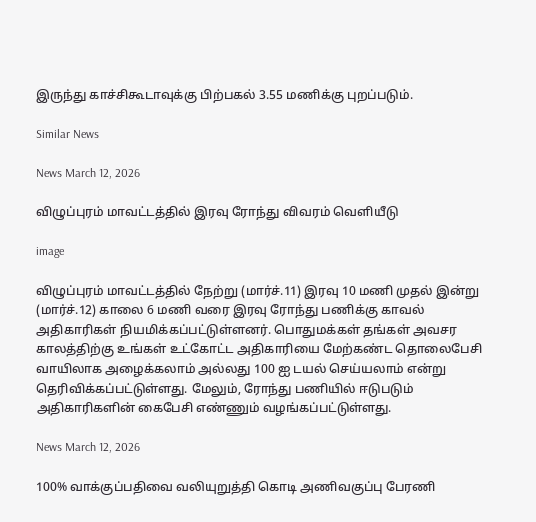இருந்து காச்சிகூடாவுக்கு பிற்பகல் 3.55 மணிக்கு புறப்படும்.

Similar News

News March 12, 2026

விழுப்புரம் மாவட்டத்தில் இரவு ரோந்து விவரம் வெளியீடு

image

விழுப்புரம் மாவட்டத்தில் நேற்று (மார்ச்.11) இரவு 10 மணி முதல் இன்று (மார்ச்.12) காலை 6 மணி வரை இரவு ரோந்து பணிக்கு காவல் அதிகாரிகள் நியமிக்கப்பட்டுள்ளனர். பொதுமக்கள் தங்கள் அவசர காலத்திற்கு உங்கள் உட்கோட்ட அதிகாரியை மேற்கண்ட தொலைபேசி வாயிலாக அழைக்கலாம் அல்லது 100 ஐ டயல் செய்யலாம் என்று தெரிவிக்கப்பட்டுள்ளது. மேலும், ரோந்து பணியில் ஈடுபடும் அதிகாரிகளின் கைபேசி எண்ணும் வழங்கப்பட்டுள்ளது.

News March 12, 2026

100% வாக்குப்பதிவை வலியுறுத்தி கொடி அணிவகுப்பு பேரணி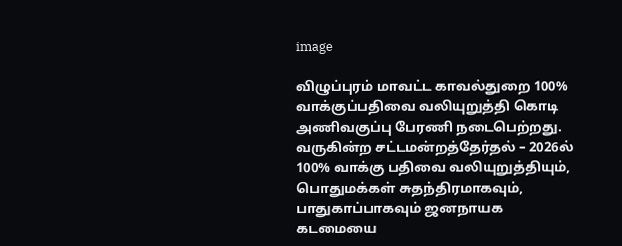image

விழுப்புரம் மாவட்ட காவல்துறை 100% வாக்குப்பதிவை வலியுறுத்தி கொடி அணிவகுப்பு பேரணி நடைபெற்றது. வருகின்ற சட்டமன்றத்தேர்தல் – 2026ல் 100% வாக்கு பதிவை வலியுறுத்தியும்,
பொதுமக்கள் சுதந்திரமாகவும், பாதுகாப்பாகவும் ஜனநாயக கடமையை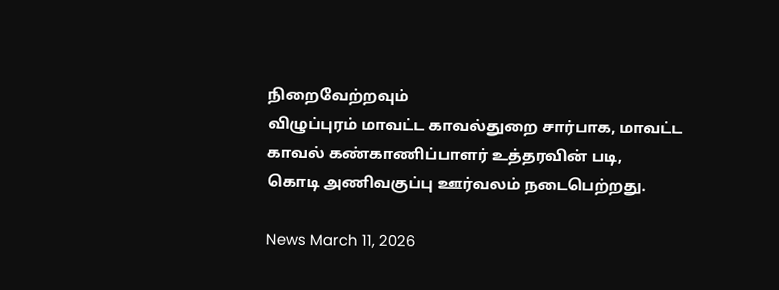நிறைவேற்றவும்
விழுப்புரம் மாவட்ட காவல்துறை சார்பாக, மாவட்ட காவல் கண்காணிப்பாளர் உத்தரவின் படி,
கொடி அணிவகுப்பு ஊர்வலம் நடைபெற்றது.

News March 11, 2026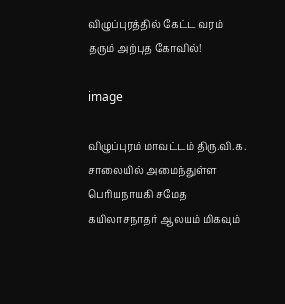விழுப்புரத்தில் கேட்ட வரம் தரும் அற்புத கோவில்!

image

விழுப்புரம் மாவட்டம் திரு.வி.க. சாலையில் அமைந்துள்ள பெரியநாயகி சமேத கயிலாசநாதர் ஆலயம் மிகவும்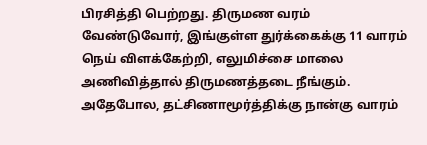பிரசித்தி பெற்றது. திருமண வரம் வேண்டுவோர், இங்குள்ள துர்க்கைக்கு 11 வாரம் நெய் விளக்கேற்றி, எலுமிச்சை மாலை அணிவித்தால் திருமணத்தடை நீங்கும். அதேபோல, தட்சிணாமூர்த்திக்கு நான்கு வாரம்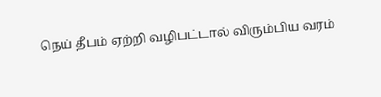நெய் தீபம் ஏற்றி வழிபட்டால் விரும்பிய வரம்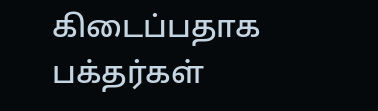கிடைப்பதாக பக்தர்கள்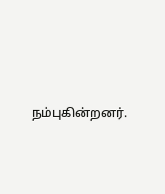நம்புகின்றனர்.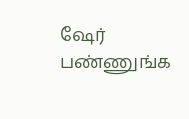ஷேர் பண்ணுங்க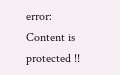error: Content is protected !!